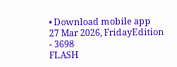• Download mobile app
27 Mar 2026, FridayEdition - 3698
FLASH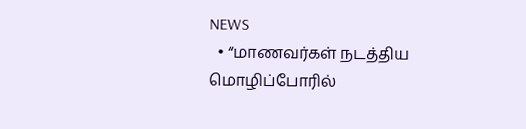NEWS
  • “மாணவர்கள் நடத்திய மொழிப்போரில்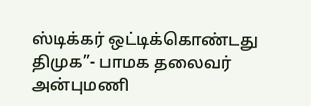ஸ்டிக்கர் ஒட்டிக்கொண்டது திமுக”- பாமக தலைவர் அன்புமணி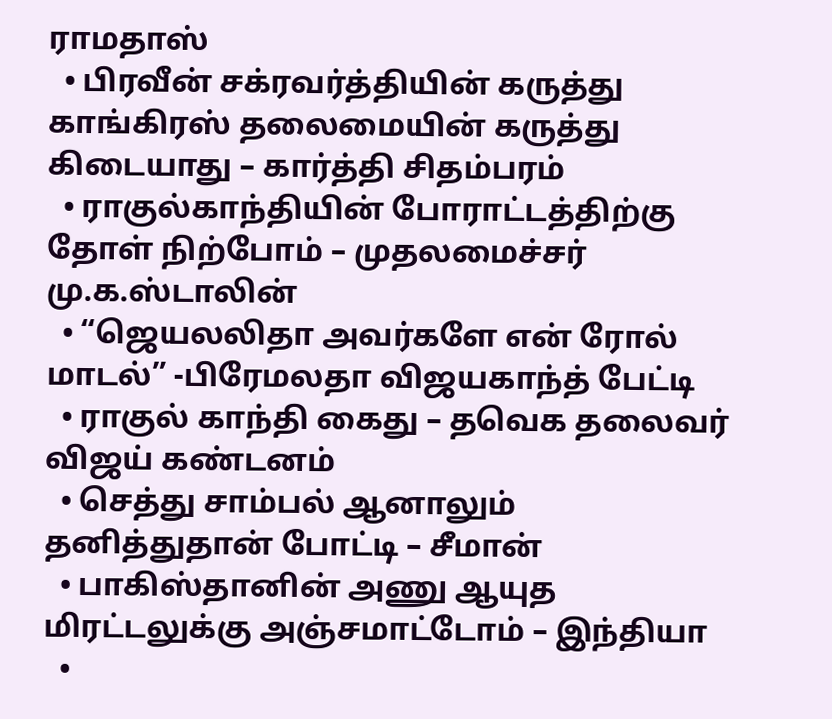ராமதாஸ்
  • பிரவீன் சக்ரவர்த்தியின் கருத்து காங்கிரஸ் தலைமையின் கருத்து கிடையாது – கார்த்தி சிதம்பரம்
  • ராகுல்காந்தியின் போராட்டத்திற்கு தோள் நிற்போம் – முதலமைச்சர் மு.க.ஸ்டாலின்
  • “ஜெயலலிதா அவர்களே என் ரோல் மாடல்” -பிரேமலதா விஜயகாந்த் பேட்டி
  • ராகுல் காந்தி கைது – தவெக தலைவர் விஜய் கண்டனம்
  • செத்து சாம்பல் ஆனாலும் தனித்துதான் போட்டி – சீமான்
  • பாகிஸ்தானின் அணு ஆயுத மிரட்டலுக்கு அஞ்சமாட்டோம் – இந்தியா
  •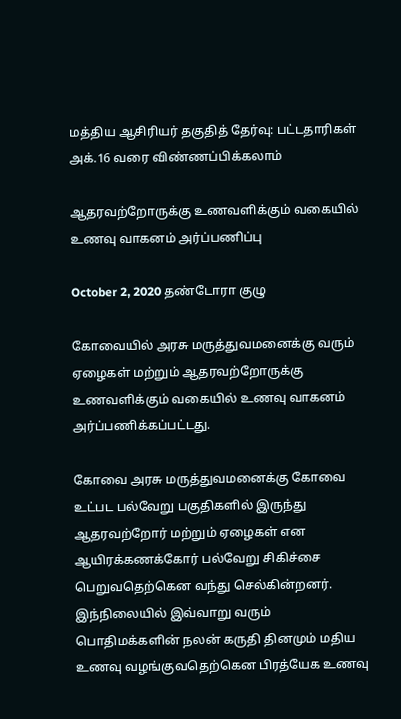மத்திய ஆசிரியர் தகுதித் தேர்வு: பட்டதாரிகள் அக்.16 வரை விண்ணப்பிக்கலாம்

ஆதரவற்றோருக்கு உணவளிக்கும் வகையில் உணவு வாகனம் அர்ப்பணிப்பு

October 2, 2020 தண்டோரா குழு

கோவையில் அரசு மருத்துவமனைக்கு வரும் ஏழைகள் மற்றும் ஆதரவற்றோருக்கு உணவளிக்கும் வகையில் உணவு வாகனம் அர்ப்பணிக்கப்பட்டது.

கோவை அரசு மருத்துவமனைக்கு கோவை உட்பட பல்வேறு பகுதிகளில் இருந்து ஆதரவற்றோர் மற்றும் ஏழைகள் என ஆயிரக்கணக்கோர் பல்வேறு சிகிச்சை பெறுவதெற்கென வந்து செல்கின்றனர். இந்நிலையில் இவ்வாறு வரும் பொதிமக்களின் நலன் கருதி தினமும் மதிய உணவு வழங்குவதெற்கென பிரத்யேக உணவு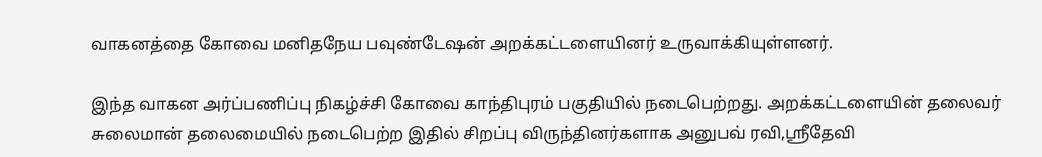வாகனத்தை கோவை மனிதநேய பவுண்டேஷன் அறக்கட்டளையினர் உருவாக்கியுள்ளனர்.

இந்த வாகன அர்ப்பணிப்பு நிகழ்ச்சி கோவை காந்திபுரம் பகுதியில் நடைபெற்றது. அறக்கட்டளையின் தலைவர் சுலைமான் தலைமையில் நடைபெற்ற இதில் சிறப்பு விருந்தினர்களாக அனுபவ் ரவி,ஸ்ரீதேவி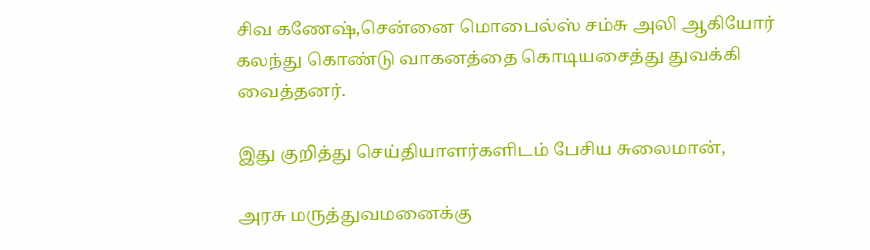சிவ கணேஷ்,சென்னை மொபைல்ஸ் சம்சு அலி ஆகியோர் கலந்து கொண்டு வாகனத்தை கொடியசைத்து துவக்கி வைத்தனர்.

இது குறித்து செய்தியாளர்களிடம் பேசிய சுலைமான்,

அரசு மருத்துவமனைக்கு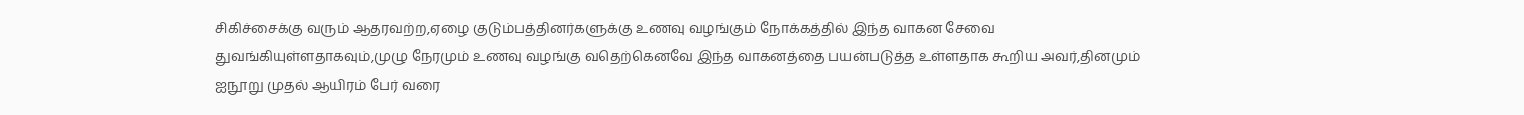சிகிச்சைக்கு வரும் ஆதரவற்ற,ஏழை குடும்பத்தினர்களுக்கு உணவு வழங்கும் நோக்கத்தில் இந்த வாகன சேவை துவங்கியுள்ளதாகவும்,முழு நேரமும் உணவு வழங்கு வதெற்கெனவே இந்த வாகனத்தை பயன்படுத்த உள்ளதாக கூறிய அவர்,தினமும் ஐநூறு முதல் ஆயிரம் பேர் வரை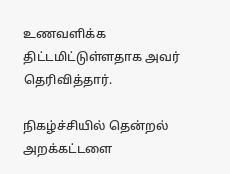உணவளிக்க திட்டமிட்டுள்ளதாக அவர் தெரிவித்தார்.

நிகழ்ச்சியில் தென்றல் அறக்கட்டளை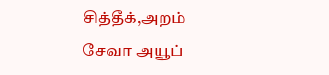சித்தீக்,அறம் சேவா அயூப்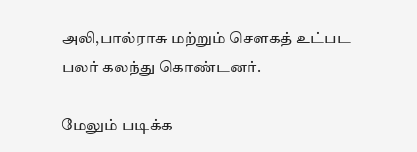அலி,பால்ராசு மற்றும் சௌகத் உட்பட பலர் கலந்து கொண்டனர்.

மேலும் படிக்க